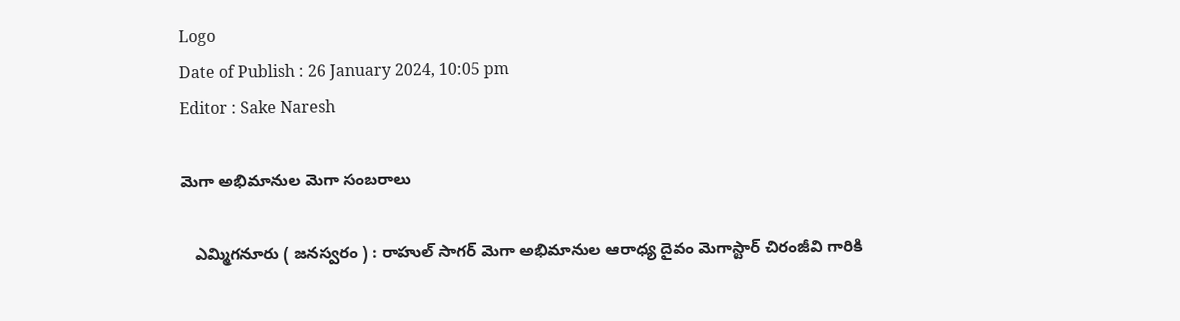Logo
Date of Publish : 26 January 2024, 10:05 pm
Editor : Sake Naresh

మెగా అభిమానుల మెగా సంబరాలు

   ఎమ్మిగనూరు ( జనస్వరం ) : రాహుల్ సాగర్ మెగా అభిమానుల ఆరాధ్య దైవం మెగాస్టార్ చిరంజీవి గారికి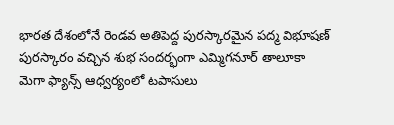భారత దేశంలోనే రెండవ అతిపెద్ద పురస్కారమైన పద్మ విభూషణ్ పురస్కారం వచ్చిన శుభ సందర్భంగా ఎమ్మిగనూర్ తాలూకా మెగా ఫ్యాన్స్ ఆధ్వర్యంలో టపాసులు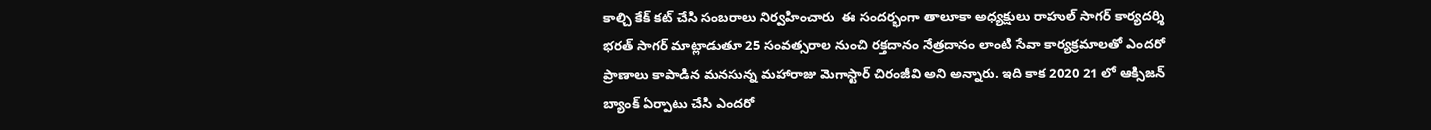కాల్చి కేక్ కట్ చేసి సంబరాలు నిర్వహించారు  ఈ సందర్భంగా తాలూకా అధ్యక్షులు రాహుల్ సాగర్ కార్యదర్శి భరత్ సాగర్ మాట్లాడుతూ 25 సంవత్సరాల నుంచి రక్తదానం నేత్రదానం లాంటి సేవా కార్యక్రమాలతో ఎందరో ప్రాణాలు కాపాడిన మనసున్న మహారాజు మెగాస్టార్ చిరంజీవి అని అన్నారు. ఇది కాక 2020 21 లో ఆక్సిజన్ బ్యాంక్ ఏర్పాటు చేసి ఎందరో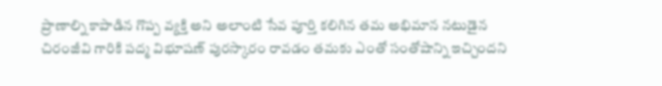ప్రాణాల్ని కాపాడిన గొప్ప వ్యక్తి అని అలాంటి సేవ పూర్తి కలిగిన తమ అభిమాన నటుడైన చిరంజీవి గారికి పద్మ విభూషణ్ పురస్కారం రావడం తమకు ఎంతో సంతోషాన్ని ఇచ్చిందని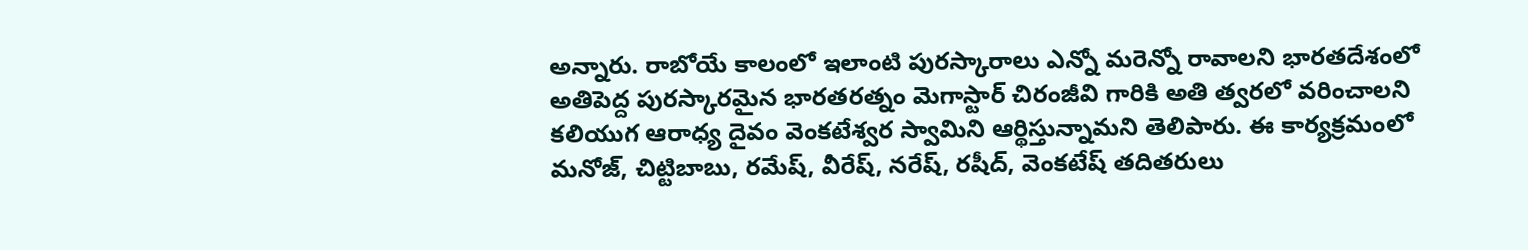అన్నారు. రాబోయే కాలంలో ఇలాంటి పురస్కారాలు ఎన్నో మరెన్నో రావాలని భారతదేశంలో అతిపెద్ద పురస్కారమైన భారతరత్నం మెగాస్టార్ చిరంజీవి గారికి అతి త్వరలో వరించాలని కలియుగ ఆరాధ్య దైవం వెంకటేశ్వర స్వామిని ఆర్థిస్తున్నామని తెలిపారు. ఈ కార్యక్రమంలో మనోజ్, చిట్టిబాబు, రమేష్, వీరేష్, నరేష్, రషీద్, వెంకటేష్ తదితరులు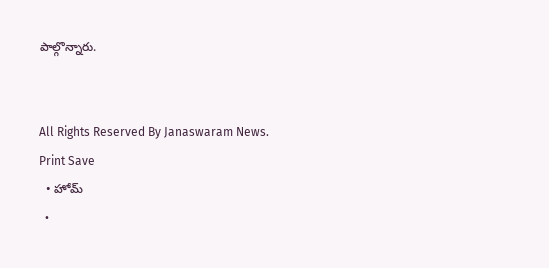పాల్గొన్నారు.


All Rights Reserved By Janaswaram News.
Print Save
  • హోమ్
  •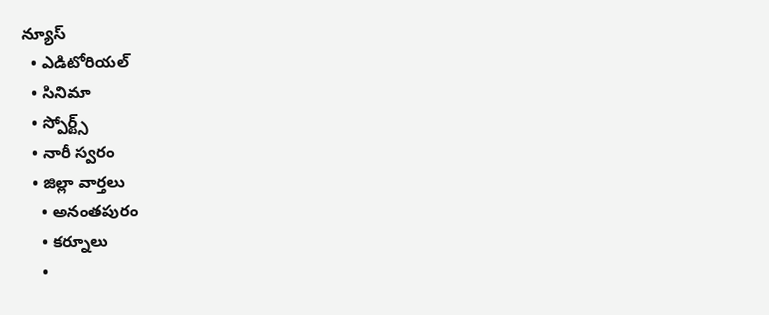న్యూస్
  • ఎడిటోరియల్
  • సినిమా
  • స్పోర్ట్స్
  • నారీ స్వరం
  • జిల్లా వార్తలు
    • అనంతపురం
    • కర్నూలు
    •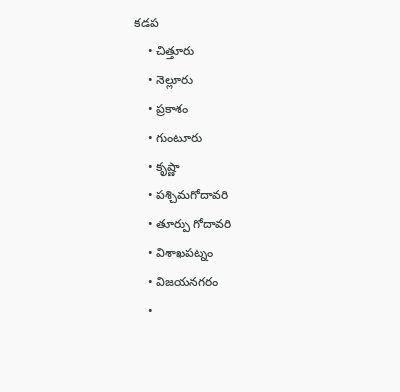కడప
    • చిత్తూరు
    • నెల్లూరు
    • ప్రకాశం
    • గుంటూరు
    • కృష్ణా
    • పశ్చిమగోదావరి
    • తూర్పు గోదావరి
    • విశాఖపట్నం
    • విజయనగరం
    •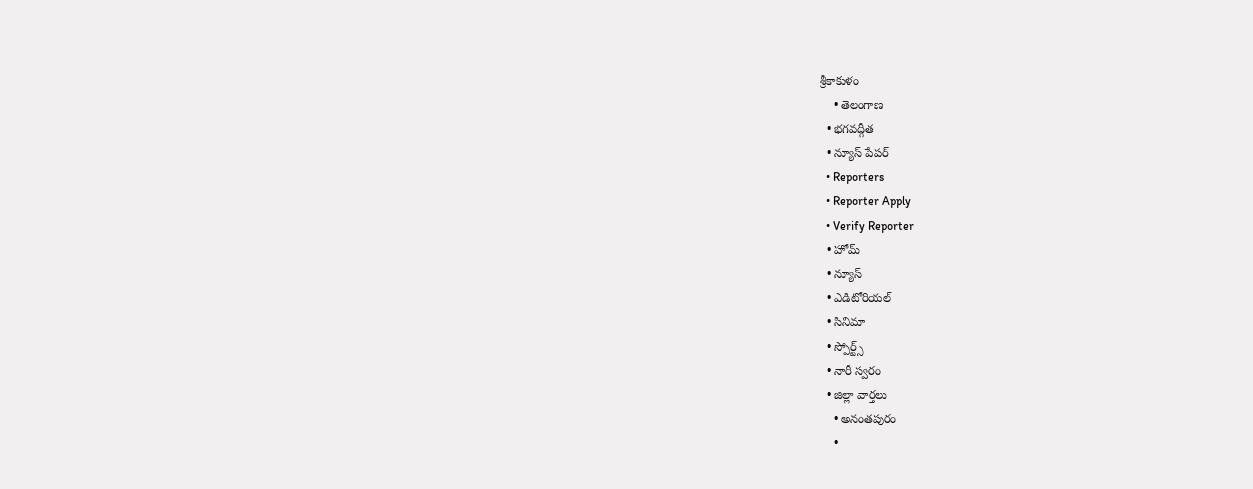శ్రీకాకుళం
    • తెలంగాణ
  • భగవద్గీత
  • న్యూస్ పేపర్
  • Reporters
  • Reporter Apply
  • Verify Reporter
  • హోమ్
  • న్యూస్
  • ఎడిటోరియల్
  • సినిమా
  • స్పోర్ట్స్
  • నారీ స్వరం
  • జిల్లా వార్తలు
    • అనంతపురం
    •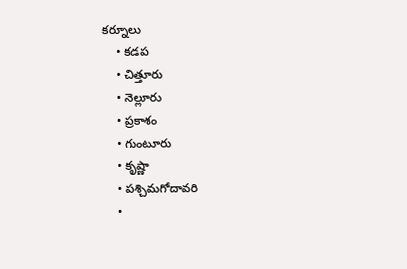కర్నూలు
    • కడప
    • చిత్తూరు
    • నెల్లూరు
    • ప్రకాశం
    • గుంటూరు
    • కృష్ణా
    • పశ్చిమగోదావరి
    •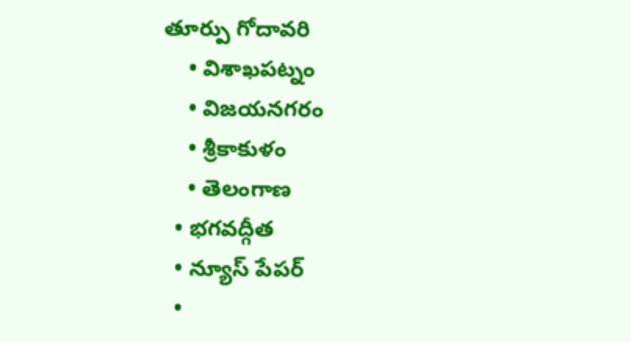తూర్పు గోదావరి
    • విశాఖపట్నం
    • విజయనగరం
    • శ్రీకాకుళం
    • తెలంగాణ
  • భగవద్గీత
  • న్యూస్ పేపర్
  •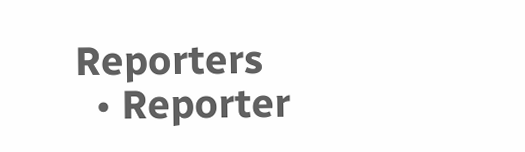Reporters
  • Reporter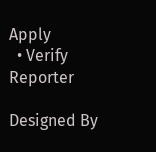Apply
  • Verify Reporter

Designed By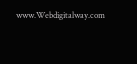www.Webdigitalway.com